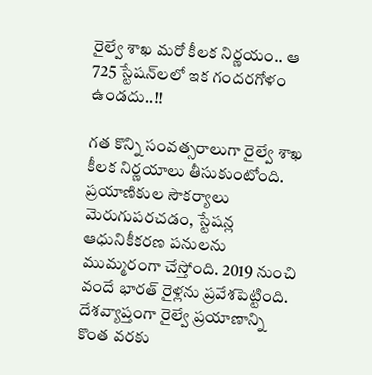రైల్వే శాఖ మరో కీలక నిర్ణయం.. ఆ 725 స్టేషన్‌లలో ఇక గందరగోళం ఉండదు..!!

గత కొన్ని సంవత్సరాలుగా రైల్వే శాఖ కీలక నిర్ణయాలు తీసుకుంటోంది. ప్రయాణికుల సౌకర్యాలు మెరుగుపరచడం, స్టేషన్ల ఆధునికీకరణ పనులను ముమ్మరంగా చేస్తోంది. 2019 నుంచి వందే భారత్‌ రైళ్లను ప్రవేశపెట్టింది. దేశవ్యాప్తంగా రైల్వే ప్రయాణాన్ని కొంత వరకు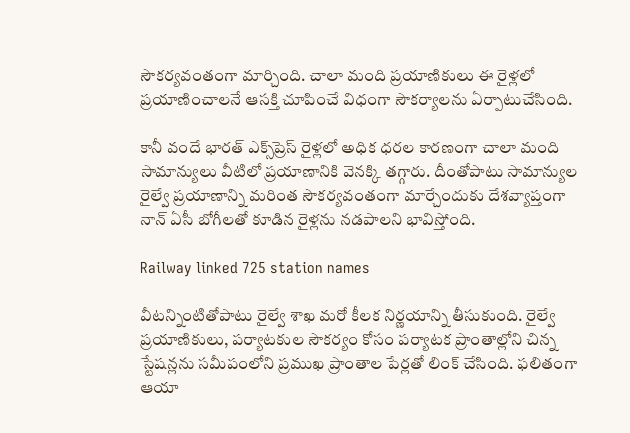సౌకర్యవంతంగా మార్చింది. చాలా మంది ప్రయాణికులు ఈ రైళ్లలో ప్రయాణించాలనే ఆసక్తి చూపించే విధంగా సౌకర్యాలను ఏర్పాటుచేసింది.

కానీ వందే భారత్‌ ఎక్స్‌ప్రెస్‌ రైళ్లలో అధిక ధరల కారణంగా చాలా మంది సామాన్యులు వీటిలో ప్రయాణానికి వెనక్కి తగ్గారు. దీంతోపాటు సామాన్యుల రైల్వే ప్రయాణాన్ని మరింత సౌకర్యవంతంగా మార్చేందుకు దేశవ్యాప్తంగా నాన్‌ ఏసీ బోగీలతో కూడిన రైళ్లను నడపాలని భావిస్తోంది.

Railway linked 725 station names

వీటన్నింటితోపాటు రైల్వే శాఖ మరో కీలక నిర్ణయాన్ని తీసుకుంది. రైల్వే ప్రయాణికులు, పర్యాటకుల సౌకర్యం కోసం పర్యాటక ప్రాంతాల్లోని చిన్న స్టేషన్లను సమీపంలోని ప్రముఖ ప్రాంతాల పేర్లతో లింక్‌ చేసింది. ఫలితంగా ఆయా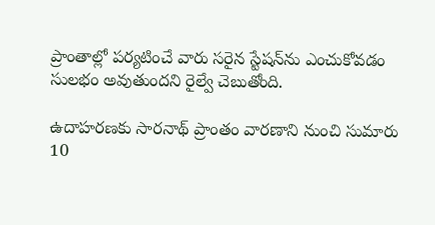ప్రాంతాల్లో పర్యటించే వారు సరైన స్టేషన్‌ను ఎంచుకోవడం సులభం అవుతుందని రైల్వే చెబుతోంది.

ఉదాహరణకు సారనాథ్‌ ప్రాంతం వారణాని నుంచి సుమారు 10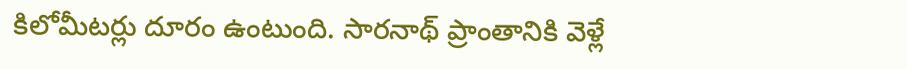కిలోమీటర్లు దూరం ఉంటుంది. సారనాథ్‌ ప్రాంతానికి వెళ్లే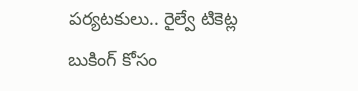పర్యటకులు.. రైల్వే టికెట్ల బుకింగ్‌ కోసం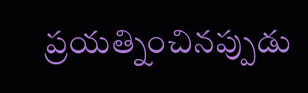ప్రయత్నించినప్పుడు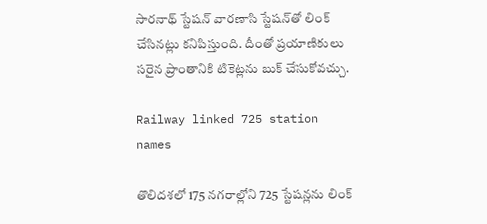సారనాథ్‌ స్టేషన్‌ వారణాసి స్టేషన్‌తో లింక్‌ చేసినట్లు కనిపిస్తుంది. దీంతో ప్రయాణికులు సరైన ప్రాంతానికి టికెట్లను బుక్‌ చేసుకోవచ్చు.

Railway linked 725 station names

తొలిదశలో 175 నగరాల్లోని 725 స్టేషన్లను లింక్‌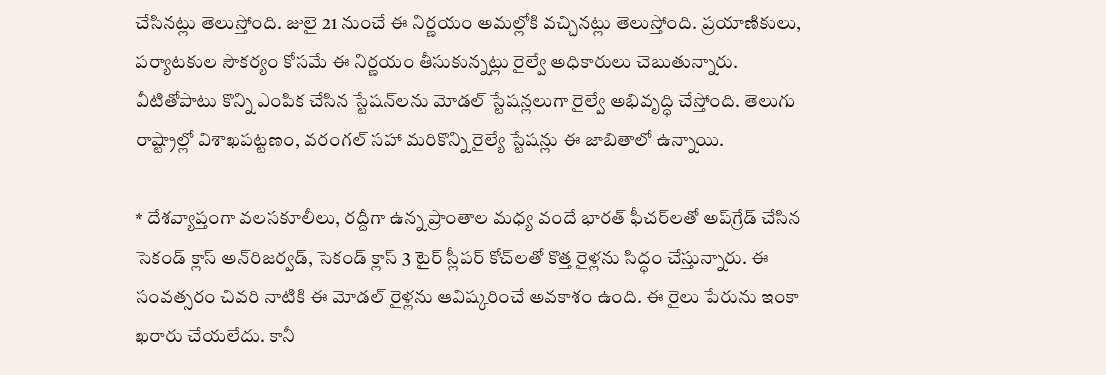చేసినట్లు తెలుస్తోంది. జులై 21 నుంచే ఈ నిర్ణయం అమల్లోకి వచ్చినట్లు తెలుస్తోంది. ప్రయాణికులు, పర్యాటకుల సౌకర్యం కోసమే ఈ నిర్ణయం తీసుకున్నట్లు రైల్వే అధికారులు చెబుతున్నారు. వీటితోపాటు కొన్ని ఎంపిక చేసిన స్టేషన్‌లను మోడల్‌ స్టేషన్లలుగా రైల్వే అభివృద్ధి చేస్తోంది. తెలుగు రాష్ట్రాల్లో విశాఖపట్టణం, వరంగల్‌ సహా మరికొన్ని రైల్యే స్టేషన్లు ఈ జాబితాలో ఉన్నాయి.

* దేశవ్యాప్తంగా వలసకూలీలు, రద్దీగా ఉన్న ప్రాంతాల మధ్య వందే భారత్‌ ఫీచర్‌లతో అప్‌గ్రేడ్‌ చేసిన సెకండ్‌ క్లాస్‌ అన్‌రిజర్వడ్‌, సెకండ్‌ క్లాస్‌ 3 టైర్‌ స్లీపర్‌ కోచ్‌లతో కొత్త రైళ్లను సిద్ధం చేస్తున్నారు. ఈ సంవత్సరం చివరి నాటికి ఈ మోడల్‌ రైళ్లను ఆవిష్కరించే అవకాశం ఉంది. ఈ రైలు పేరును ఇంకా ఖరారు చేయలేదు. కానీ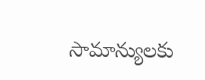సామాన్యులకు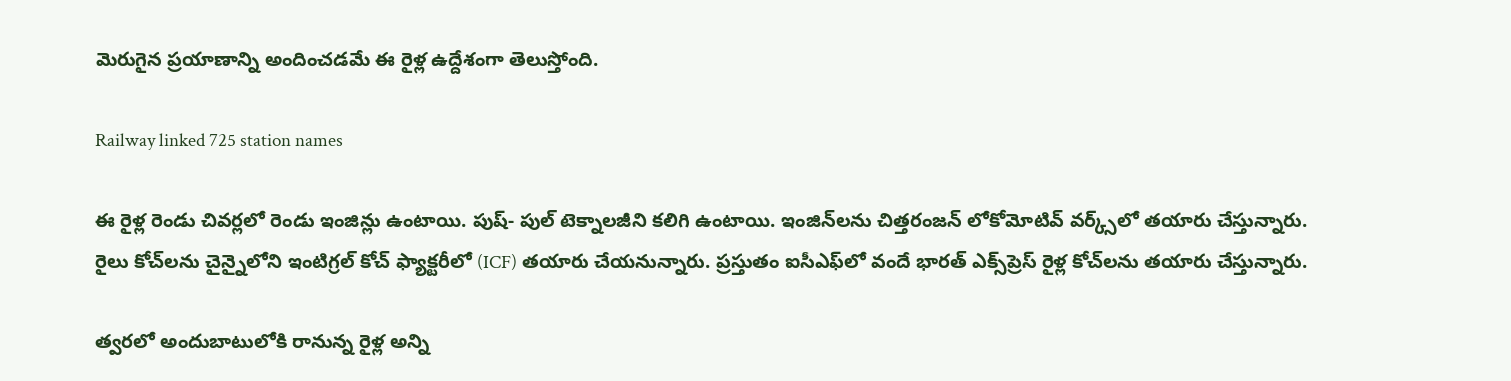మెరుగైన ప్రయాణాన్ని అందించడమే ఈ రైళ్ల ఉద్దేశంగా తెలుస్తోంది.

Railway linked 725 station names

ఈ రైళ్ల రెండు చివర్లలో రెండు ఇంజిన్లు ఉంటాయి. పుష్‌- పుల్‌ టెక్నాలజీని కలిగి ఉంటాయి. ఇంజిన్‌లను చిత్తరంజన్‌ లోకోమోటివ్‌ వర్క్స్‌లో తయారు చేస్తున్నారు. రైలు కోచ్‌లను చైన్నైలోని ఇంటిగ్రల్‌ కోచ్ ఫ్యాక్టరీలో (ICF) తయారు చేయనున్నారు. ప్రస్తుతం ఐసీఎఫ్‌లో వందే భారత్‌ ఎక్స్‌ప్రెస్‌ రైళ్ల కోచ్‌లను తయారు చేస్తున్నారు.

త్వరలో అందుబాటులోకి రానున్న రైళ్ల అన్ని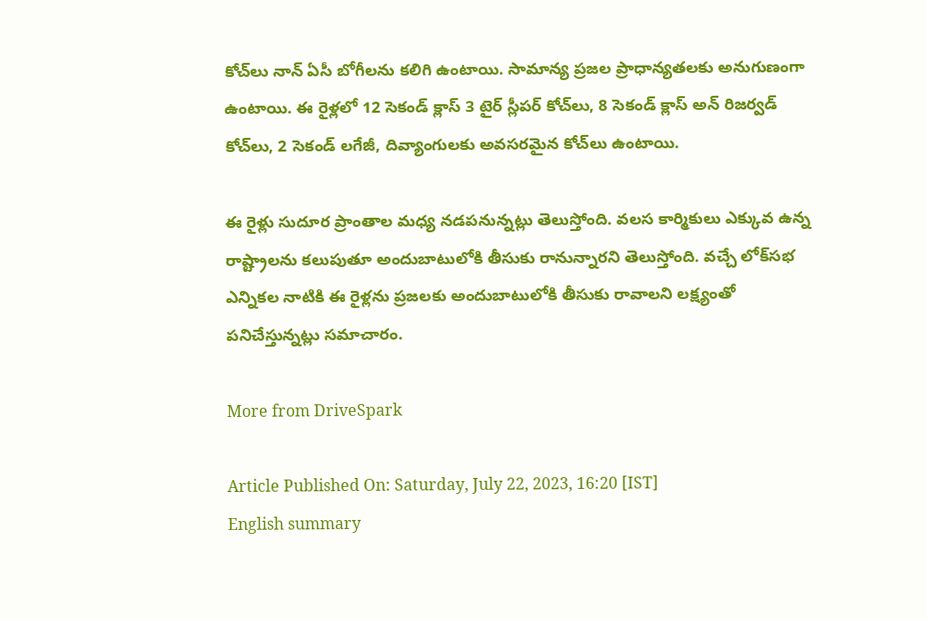కోచ్‌లు నాన్‌ ఏసీ బోగీలను కలిగి ఉంటాయి. సామాన్య ప్రజల ప్రాధాన్యతలకు అనుగుణంగా ఉంటాయి. ఈ రైళ్లలో 12 సెకండ్‌ క్లాస్‌ 3 టైర్‌ స్లీపర్‌ కోచ్‌లు, 8 సెకండ్‌ క్లాస్‌ అన్‌ రిజర్వడ్‌ కోచ్‌లు, 2 సెకండ్‌ లగేజీ, దివ్యాంగులకు అవసరమైన కోచ్‌లు ఉంటాయి.

ఈ రైళ్లు సుదూర ప్రాంతాల మధ్య నడపనున్నట్లు తెలుస్తోంది. వలస కార్మికులు ఎక్కువ ఉన్న రాష్ట్రాలను కలుపుతూ అందుబాటులోకి తీసుకు రానున్నారని తెలుస్తోంది. వచ్చే లోక్‌సభ ఎన్నికల నాటికి ఈ రైళ్లను ప్రజలకు అందుబాటులోకి తీసుకు రావాలని లక్ష్యంతో పనిచేస్తున్నట్లు సమాచారం.

More from DriveSpark

Article Published On: Saturday, July 22, 2023, 16:20 [IST]
English summary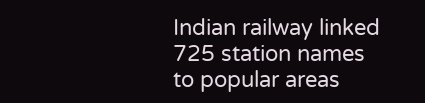Indian railway linked 725 station names to popular areas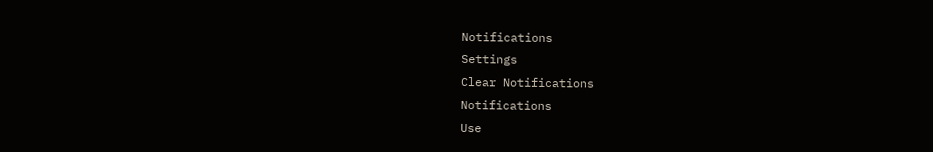Notifications
Settings
Clear Notifications
Notifications
Use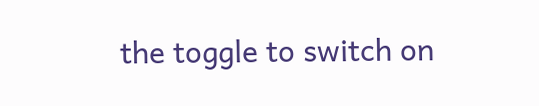the toggle to switch on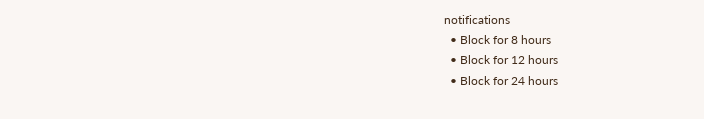notifications
  • Block for 8 hours
  • Block for 12 hours
  • Block for 24 hours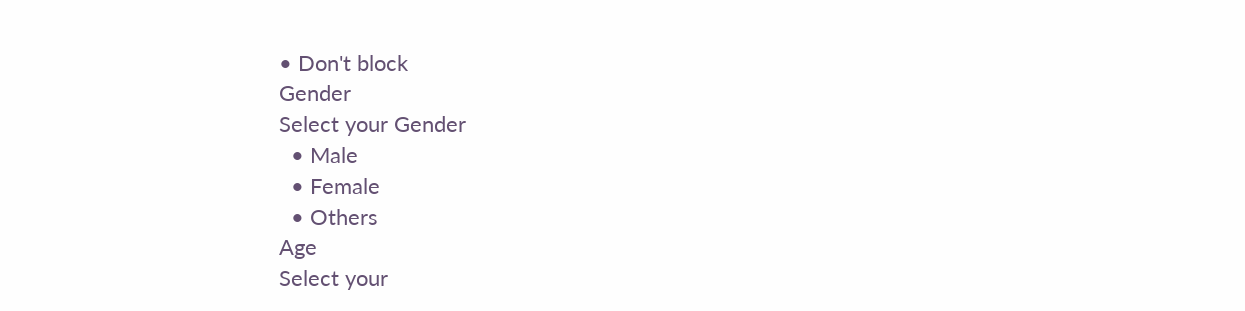• Don't block
Gender
Select your Gender
  • Male
  • Female
  • Others
Age
Select your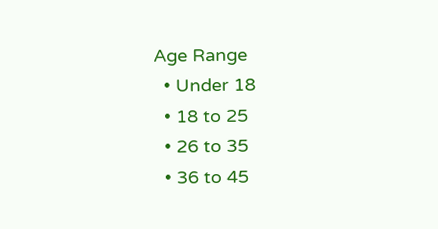Age Range
  • Under 18
  • 18 to 25
  • 26 to 35
  • 36 to 45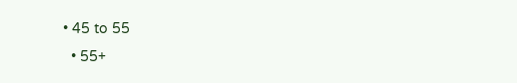• 45 to 55
  • 55+